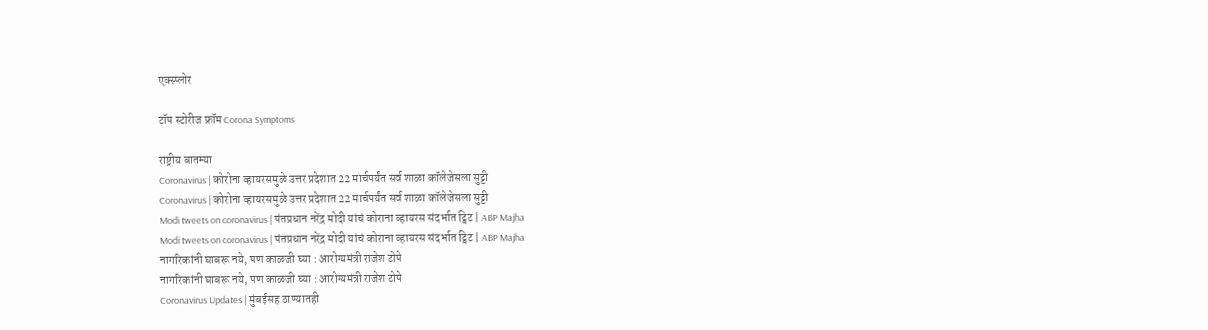एक्स्प्लोर

टॉप स्टोरीज फ्रॉम Corona Symptoms

राष्ट्रीय बातम्या
Coronavirus | कोरोना व्हायरसमुळे उत्तर प्रदेशात 22 मार्चपर्यंत सर्व शाळा कॉलेजेसला सुट्टी
Coronavirus | कोरोना व्हायरसमुळे उत्तर प्रदेशात 22 मार्चपर्यंत सर्व शाळा कॉलेजेसला सुट्टी
Modi tweets on coronavirus | पंतप्रधान नरेंद्र मोदी यांचं कोराना व्हायरस संदर्भात ट्विट | ABP Majha
Modi tweets on coronavirus | पंतप्रधान नरेंद्र मोदी यांचं कोराना व्हायरस संदर्भात ट्विट | ABP Majha
नागरिकांनी घाबरू नये, पण काळजी घ्या : आरोग्यमंत्री राजेश टोपे
नागरिकांनी घाबरू नये, पण काळजी घ्या : आरोग्यमंत्री राजेश टोपे
Coronavirus Updates | मुंबईसह ठाण्यातही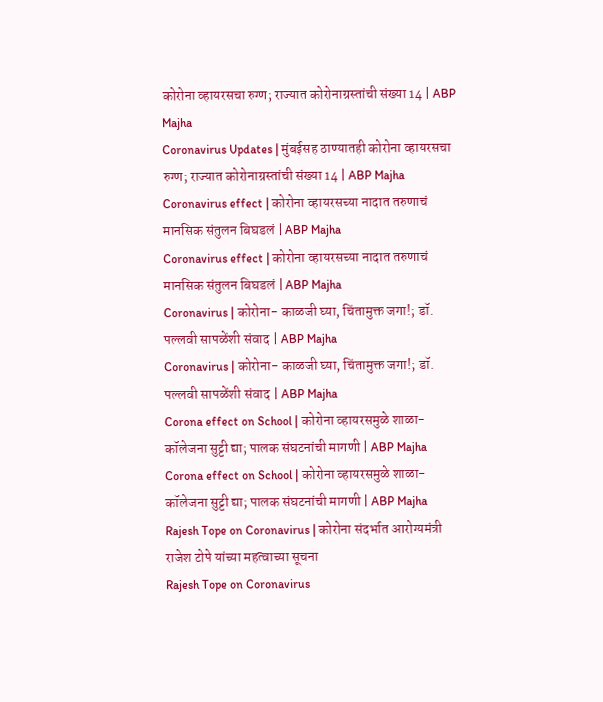कोरोना व्हायरसचा रुग्ण; राज्यात कोरोनाग्रस्तांची संख्या 14 | ABP Majha
Coronavirus Updates | मुंबईसह ठाण्यातही कोरोना व्हायरसचा रुग्ण; राज्यात कोरोनाग्रस्तांची संख्या 14 | ABP Majha
Coronavirus effect | कोरोना व्हायरसच्या नादात तरुणाचं मानसिक संतुलन बिघडलं | ABP Majha
Coronavirus effect | कोरोना व्हायरसच्या नादात तरुणाचं मानसिक संतुलन बिघडलं | ABP Majha
Coronavirus | कोरोना- काळजी घ्या, चिंतामुक्त जगा!; डॉ. पल्लवी सापळेंशी संवाद | ABP Majha
Coronavirus | कोरोना- काळजी घ्या, चिंतामुक्त जगा!; डॉ. पल्लवी सापळेंशी संवाद | ABP Majha
Corona effect on School | कोरोना व्हायरसमुळे शाळा-कॉलेजना सुट्टी द्या; पालक संघटनांची मागणी | ABP Majha
Corona effect on School | कोरोना व्हायरसमुळे शाळा-कॉलेजना सुट्टी द्या; पालक संघटनांची मागणी | ABP Majha
Rajesh Tope on Coronavirus | कोरोना संदर्भात आरोग्यमंत्री राजेश टोपे यांच्या महत्वाच्या सूचना
Rajesh Tope on Coronavirus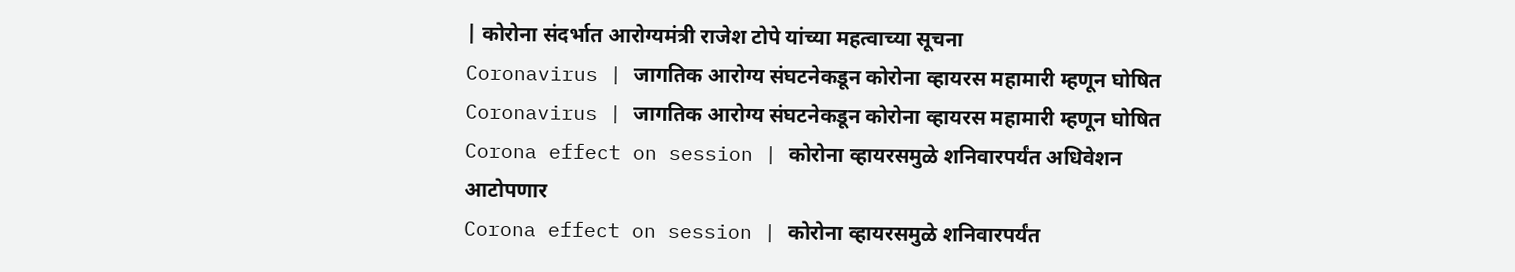| कोरोना संदर्भात आरोग्यमंत्री राजेश टोपे यांच्या महत्वाच्या सूचना
Coronavirus | जागतिक आरोग्य संघटनेकडून कोरोना व्हायरस महामारी म्हणून घोषित
Coronavirus | जागतिक आरोग्य संघटनेकडून कोरोना व्हायरस महामारी म्हणून घोषित
Corona effect on session | कोरोना व्हायरसमुळे शनिवारपर्यंत अधिवेशन आटोपणार
Corona effect on session | कोरोना व्हायरसमुळे शनिवारपर्यंत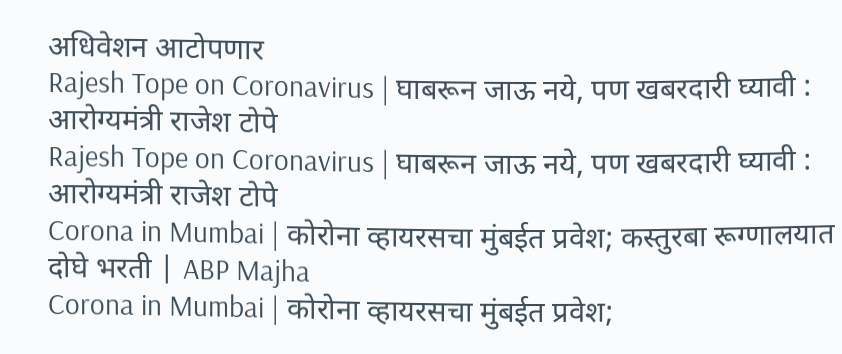अधिवेशन आटोपणार
Rajesh Tope on Coronavirus | घाबरून जाऊ नये, पण खबरदारी घ्यावी : आरोग्यमंत्री राजेश टोपे
Rajesh Tope on Coronavirus | घाबरून जाऊ नये, पण खबरदारी घ्यावी : आरोग्यमंत्री राजेश टोपे
Corona in Mumbai | कोरोना व्हायरसचा मुंबईत प्रवेश; कस्तुरबा रूग्णालयात दोघे भरती | ABP Majha
Corona in Mumbai | कोरोना व्हायरसचा मुंबईत प्रवेश;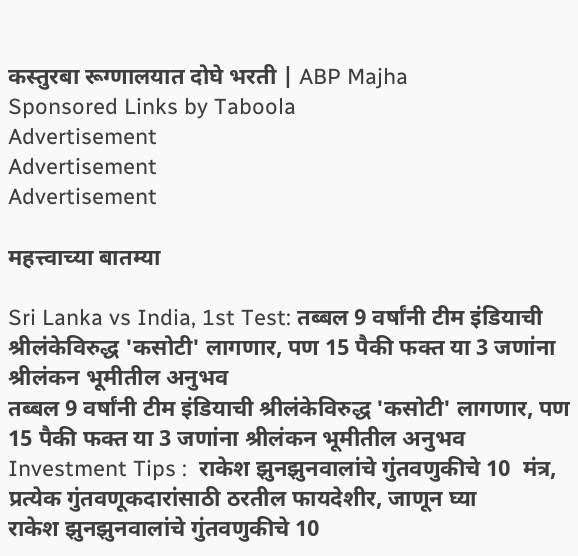कस्तुरबा रूग्णालयात दोघे भरती | ABP Majha
Sponsored Links by Taboola
Advertisement
Advertisement
Advertisement

महत्त्वाच्या बातम्या

Sri Lanka vs India, 1st Test: तब्बल 9 वर्षांनी टीम इंडियाची श्रीलंकेविरुद्ध 'कसोटी' लागणार, पण 15 पैकी फक्त या 3 जणांना श्रीलंकन भूमीतील अनुभव
तब्बल 9 वर्षांनी टीम इंडियाची श्रीलंकेविरुद्ध 'कसोटी' लागणार, पण 15 पैकी फक्त या 3 जणांना श्रीलंकन भूमीतील अनुभव
Investment Tips :  राकेश झुनझुनवालांचे गुंतवणुकीचे 10  मंत्र, प्रत्येक गुंतवणूकदारांसाठी ठरतील फायदेशीर, जाणून घ्या
राकेश झुनझुनवालांचे गुंतवणुकीचे 10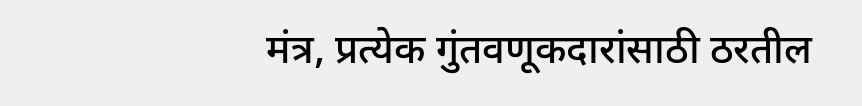मंत्र, प्रत्येक गुंतवणूकदारांसाठी ठरतील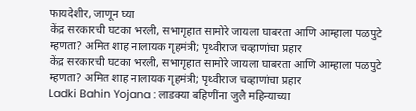फायदेशीर, जाणून घ्या
केंद्र सरकारची घटका भरली, सभागृहात सामोरे जायला घाबरता आणि आम्हाला पळपुटे म्हणता? अमित शाह नालायक गृहमंत्री; पृथ्वीराज चव्हाणांचा प्रहार
केंद्र सरकारची घटका भरली, सभागृहात सामोरे जायला घाबरता आणि आम्हाला पळपुटे म्हणता? अमित शाह नालायक गृहमंत्री; पृथ्वीराज चव्हाणांचा प्रहार
Ladki Bahin Yojana : लाडक्या बहिणींना जुलै महिन्याच्या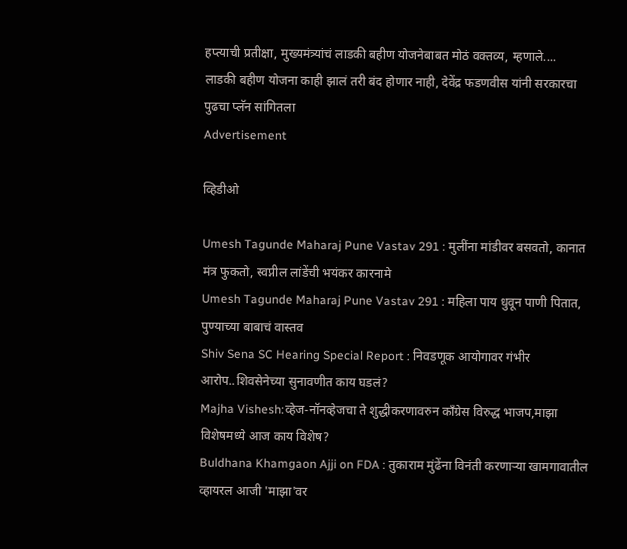हप्त्याची प्रतीक्षा, मुख्यमंत्र्यांचं लाडकी बहीण योजनेबाबत मोठं वक्तव्य, म्हणाले....
लाडकी बहीण योजना काही झालं तरी बंद होणार नाही, देवेंद्र फडणवीस यांनी सरकारचा पुढचा प्लॅन सांगितला
Advertisement

व्हिडीओ

Umesh Tagunde Maharaj Pune Vastav 291 : मुलींना मांडीवर बसवतो, कानात मंत्र फुकतो, स्वप्नील लांडेंची भयंकर कारनामे
Umesh Tagunde Maharaj Pune Vastav 291 : महिला पाय धुवून पाणी पितात, पुण्याच्या बाबाचं वास्तव
Shiv Sena SC Hearing Special Report : निवडणूक आयोगावर गंभीर आरोप..शिवसेनेच्या सुनावणीत काय घडलं?
Majha Vishesh:व्हेज-नॉनव्हेजचा ते शुद्धीकरणावरुन काँग्रेस विरुद्ध भाजप,माझा विशेषमध्ये आज काय विशेष?
Buldhana Khamgaon Ajji on FDA : तुकाराम मुंढेंना विनंती करणाऱ्या खामगावातील व्हायरल आजी 'माझा'वर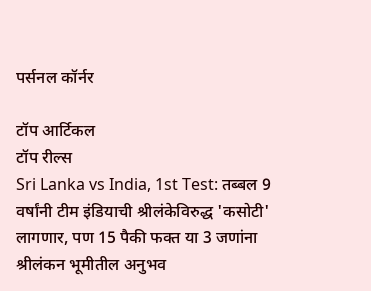पर्सनल कॉर्नर

टॉप आर्टिकल
टॉप रील्स
Sri Lanka vs India, 1st Test: तब्बल 9 वर्षांनी टीम इंडियाची श्रीलंकेविरुद्ध 'कसोटी' लागणार, पण 15 पैकी फक्त या 3 जणांना श्रीलंकन भूमीतील अनुभव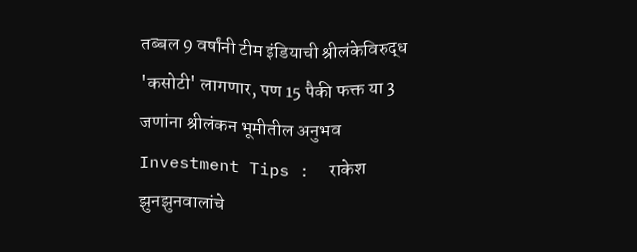तब्बल 9 वर्षांनी टीम इंडियाची श्रीलंकेविरुद्ध 'कसोटी' लागणार, पण 15 पैकी फक्त या 3 जणांना श्रीलंकन भूमीतील अनुभव
Investment Tips :  राकेश झुनझुनवालांचे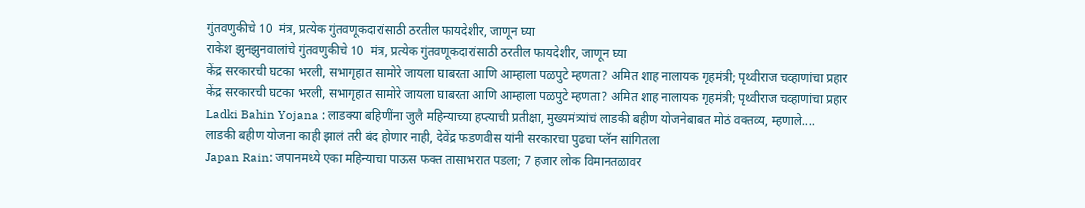गुंतवणुकीचे 10  मंत्र, प्रत्येक गुंतवणूकदारांसाठी ठरतील फायदेशीर, जाणून घ्या
राकेश झुनझुनवालांचे गुंतवणुकीचे 10  मंत्र, प्रत्येक गुंतवणूकदारांसाठी ठरतील फायदेशीर, जाणून घ्या
केंद्र सरकारची घटका भरली, सभागृहात सामोरे जायला घाबरता आणि आम्हाला पळपुटे म्हणता? अमित शाह नालायक गृहमंत्री; पृथ्वीराज चव्हाणांचा प्रहार
केंद्र सरकारची घटका भरली, सभागृहात सामोरे जायला घाबरता आणि आम्हाला पळपुटे म्हणता? अमित शाह नालायक गृहमंत्री; पृथ्वीराज चव्हाणांचा प्रहार
Ladki Bahin Yojana : लाडक्या बहिणींना जुलै महिन्याच्या हप्त्याची प्रतीक्षा, मुख्यमंत्र्यांचं लाडकी बहीण योजनेबाबत मोठं वक्तव्य, म्हणाले....
लाडकी बहीण योजना काही झालं तरी बंद होणार नाही, देवेंद्र फडणवीस यांनी सरकारचा पुढचा प्लॅन सांगितला
Japan Rain: जपानमध्ये एका महिन्याचा पाऊस फक्त तासाभरात पडला; 7 हजार लोक विमानतळावर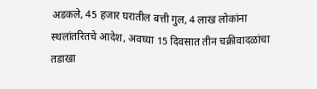अडकले, 45 हजार घरातील बत्ती गुल, 4 लाख लोकांना स्थलांतरितचे आदेश, अवघ्या 15 दिवसात तीन चक्रीवादळांचा तडाखा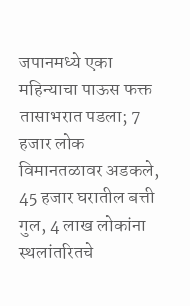जपानमध्ये एका महिन्याचा पाऊस फक्त तासाभरात पडला; 7 हजार लोक विमानतळावर अडकले, 45 हजार घरातील बत्ती गुल, 4 लाख लोकांना स्थलांतरितचे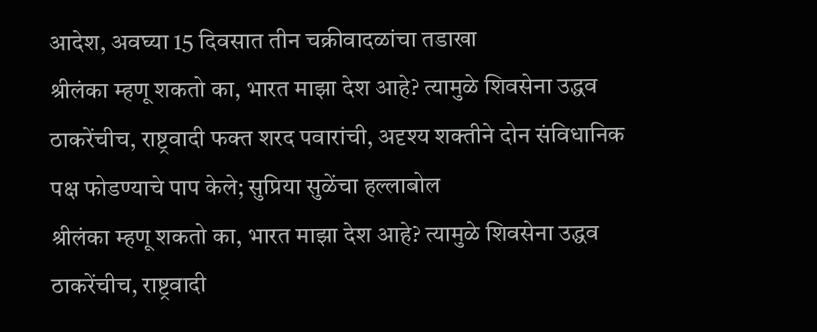आदेश, अवघ्या 15 दिवसात तीन चक्रीवादळांचा तडाखा
श्रीलंका म्हणू शकतो का, भारत माझा देश आहे? त्यामुळे शिवसेना उद्धव ठाकरेंचीच, राष्ट्रवादी फक्त शरद पवारांची, अदृश्य शक्तीने दोन संविधानिक पक्ष फोडण्याचे पाप केले; सुप्रिया सुळेंचा हल्लाबोल
श्रीलंका म्हणू शकतो का, भारत माझा देश आहे? त्यामुळे शिवसेना उद्धव ठाकरेंचीच, राष्ट्रवादी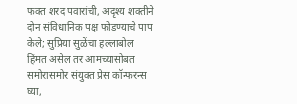फक्त शरद पवारांची, अदृश्य शक्तीने दोन संविधानिक पक्ष फोडण्याचे पाप केले; सुप्रिया सुळेंचा हल्लाबोल
हिंमत असेल तर आमच्यासोबत समोरासमोर संयुक्त प्रेस कॉन्फरन्स घ्या,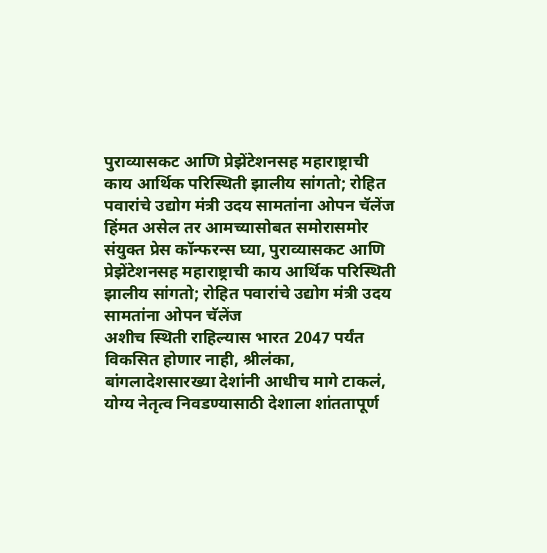पुराव्यासकट आणि प्रेझेंटेशनसह महाराष्ट्राची काय आर्थिक परिस्थिती झालीय सांगतो; रोहित पवारांचे उद्योग मंत्री उदय सामतांना ओपन चॅलेंज
हिंमत असेल तर आमच्यासोबत समोरासमोर संयुक्त प्रेस कॉन्फरन्स घ्या, पुराव्यासकट आणि प्रेझेंटेशनसह महाराष्ट्राची काय आर्थिक परिस्थिती झालीय सांगतो; रोहित पवारांचे उद्योग मंत्री उदय सामतांना ओपन चॅलेंज
अशीच स्थिती राहिल्यास भारत 2047 पर्यंत विकसित होणार नाही, श्रीलंका, बांगलादेशसारख्या देशांनी आधीच मागे टाकलं, योग्य नेतृत्व निवडण्यासाठी देशाला शांततापूर्ण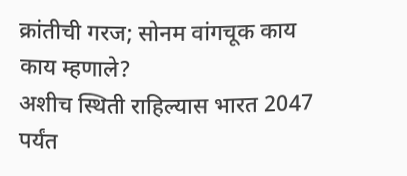क्रांतीची गरज; सोनम वांगचूक काय काय म्हणाले?
अशीच स्थिती राहिल्यास भारत 2047 पर्यंत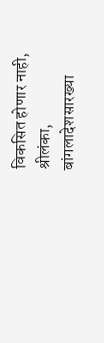विकसित होणार नाही, श्रीलंका, बांगलादेशसारख्या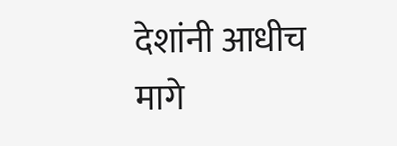देशांनी आधीच मागे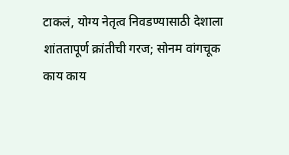टाकलं, योग्य नेतृत्व निवडण्यासाठी देशाला शांततापूर्ण क्रांतीची गरज; सोनम वांगचूक काय काय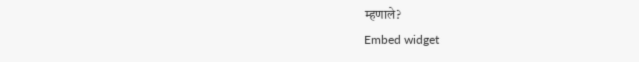म्हणाले?
Embed widget